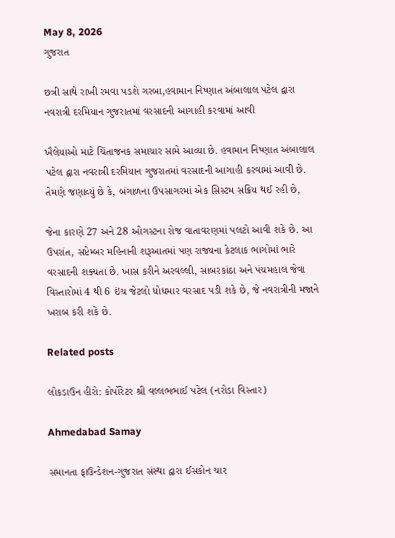May 8, 2026
ગુજરાત

છત્રી સાથે રાખી રમવા પડશે ગરબા,હવામાન નિષ્ણાત અંબાલાલ પટેલ દ્વારા નવરાત્રી દરમિયાન ગુજરાતમાં વરસાદની આગાહી કરવામાં આવી

ખૈલેયાઓ માટે ચિંતાજનક સમાચાર સામે આવ્યા છે. હવામાન નિષ્ણાત અંબાલાલ પટેલ દ્વારા નવરાત્રી દરમિયાન ગુજરાતમાં વરસાદની આગાહી કરવામાં આવી છે. તેમણે જણાવ્યું છે કે, બંગાળના ઉપસાગરમાં એક સિસ્ટમ સક્રિય થઈ રહી છે,

જેના કારણે 27 અને 28 ઓગસ્ટના રોજ વાતાવરણમાં પલટો આવી શકે છે. આ ઉપરાંત, સપ્ટેમ્બર મહિનાની શરૂઆતમાં પણ રાજ્યના કેટલાક ભાગોમાં ભારે વરસાદની શક્યતા છે. ખાસ કરીને અરવલ્લી, સાબરકાંઠા અને પંચમહાલ જેવા વિસ્તારોમાં 4 થી 6 ઇંચ જેટલો ધોધમાર વરસાદ પડી શકે છે, જે નવરાત્રીની મજાને ખરાબ કરી શકે છે.

Related posts

લોકડાઉન હીરો: કોર્પોરેટર શ્રી વલ્લભભાઈ પટેલ (નરોડા વિસ્તાર)

Ahmedabad Samay

સમાનતા ફાઉન્ડેશન-ગુજરાત સંસ્થા દ્વારા ઈસકોન ચાર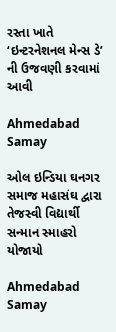રસ્તા ખાતે ‘ઇન્ટરનેશનલ મેન્સ ડે’ ની ઉજવણી કરવામાં આવી

Ahmedabad Samay

ઓલ ઇન્ડિયા ઘનગર સમાજ મહાસંઘ દ્વારા તેજસ્વી વિદ્યાર્થી સન્માન સ્માહરો યોજાયો

Ahmedabad Samay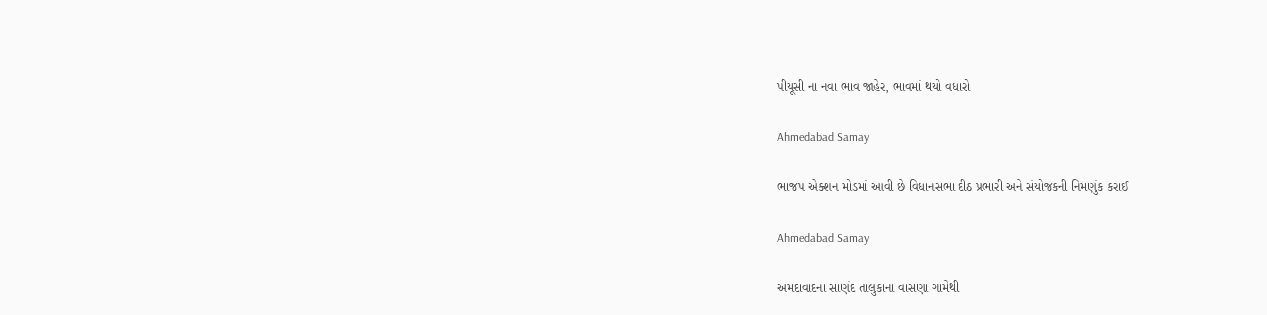પીયૂસી ના નવા ભાવ જાહેર, ભાવમાં થયો વધારો

Ahmedabad Samay

ભાજપ એક્શન મોડમાં આવી છે વિધાનસભા દીઠ પ્રભારી અને સંયોજકની નિમણુંક કરાઈ

Ahmedabad Samay

અમદાવાદના સાણંદ તાલુકાના વાસણા ગામેથી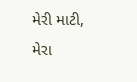મેરી માટી, મેરા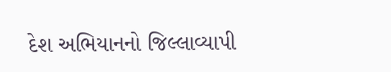દેશ અભિયાનનો જિલ્લાવ્યાપી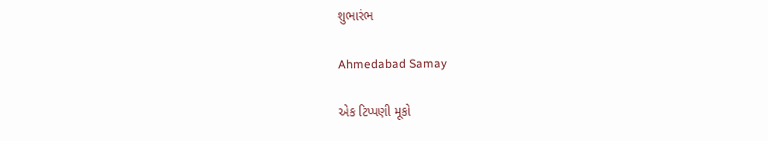શુભારંભ

Ahmedabad Samay

એક ટિપ્પણી મૂકો